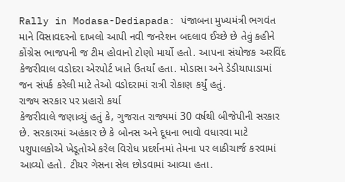Rally in Modasa-Dediapada: પંજાબના મુખ્યમંત્રી ભગવંત માને વિસાવદરનો દાખલો આપી નવી જનરેશન બદલાવ ઈચ્છે છે તેવું કહીને કોંગ્રેસ ભાજપની જ ટીમ હોવાનો ટોણો માર્યો હતો. આપના સંયોજક અરવિંદ કેજરીવાલ વડોદરા એરપોર્ટ ખાતે ઉતર્યાં હતા. મોડાસા અને ડેડીયાપાડામાં જન સંપર્ક કરેલી માટે તેઓ વડોદરામાં રાત્રી રોકાણ કર્યું હતું.
રાજ્ય સરકાર પર પ્રહારો કર્યા
કેજરીવાલે જણાવ્યું હતું કે, ગુજરાત રાજ્યમાં 30 વર્ષથી બીજેપીની સરકાર છે. સરકારમાં અહંકાર છે કે બોનસ અને દૂધના ભાવો વધારવા માટે પશુપાલકોએ ખેડૂતોએ કરેલ વિરોધ પ્રદર્શનમાં તેમના પર લાઠીચાર્જ કરવામાં આવ્યો હતો. ટીયર ગેસના સેલ છોડવામાં આવ્યા હતા.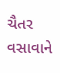ચૈતર વસાવાને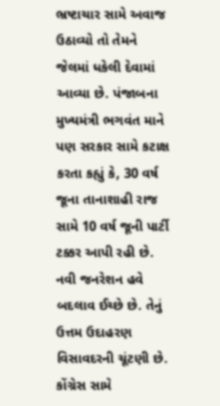ભ્રષ્ટાચાર સામે અવાજ ઉઠાવ્યો તો તેમને જેલમાં ધકેલી દેવામાં આવ્યા છે. પંજાબના મુખ્યમંત્રી ભગવંત માને પણ સરકાર સામે કટાક્ષ કરતા કહ્યું કે, 30 વર્ષ જૂના તાનાશાહી રાજ સામે 10 વર્ષ જૂની પાર્ટી ટક્કર આપી રહી છે. નવી જનરેશન હવે બદલાવ ઈચ્છે છે. તેનું ઉત્તમ ઉદાહરણ વિસાવદરની ચૂંટણી છે. કોંગ્રેસ સામે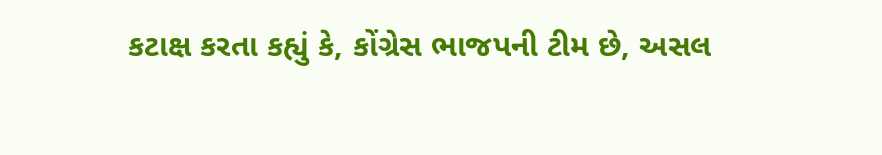કટાક્ષ કરતા કહ્યું કે, કોંગ્રેસ ભાજપની ટીમ છે, અસલ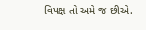વિપક્ષ તો અમે જ છીએ.